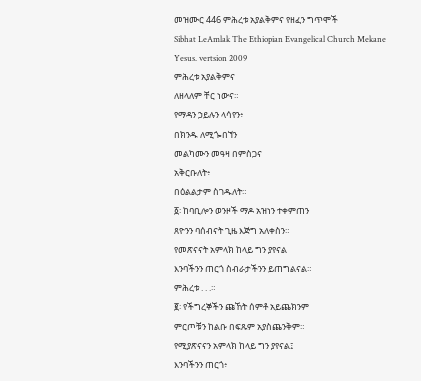መዝሙር 446 ምሕረቱ አያልቅምና የዘፈን ግጥሞች
Sibhat LeAmlak The Ethiopian Evangelical Church Mekane Yesus. vertsion 2009
ምሕረቱ አያልቅምና
ለዘላለም ቸር ነውና።
የማዳን ኃይሉን ላሳየን፥
በክንዱ ለሚጐበኘን
መልካሙን መዓዛ በምስጋና
አቅርቡለት፥
በዕልልታም ስገዱለት።
፩፡ ከባቢሎን ወንዞች ማዶ አዝነን ተቀምጠን
ጸዮንን ባሰብናት ጊዜ እጅግ አለቀስን።
የመጽናናት አምላክ ከላይ ግን ያየናል
እንባችንን ጠርጎ ስብራታችንን ይጠግልናል።
ምሕረቱ . . .።
፪፡ የችግረኞችን ጩኸት ሰምቶ አይጨክንም
ምርጦቹን ከልቡ በፍጹም አያስጨንቅም።
የሚያጽናናን አምላክ ከላይ ግን ያየናል፤
እንባችንን ጠርጎ፥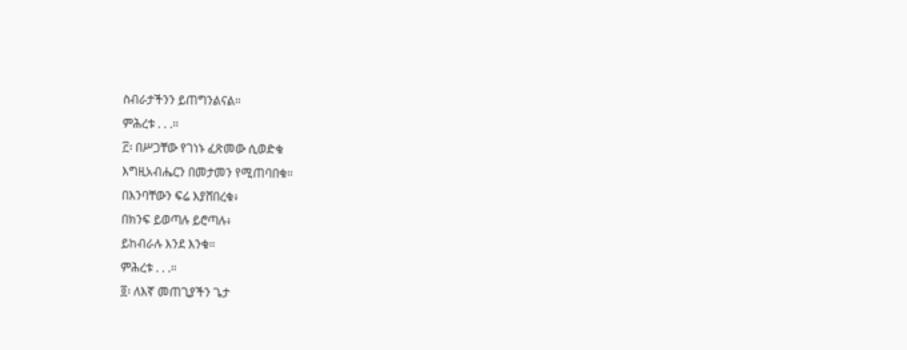ስብራታችንን ይጠግንልናል።
ምሕረቱ . . .።
፫፡ በሥጋቸው የገነኑ ፈጽመው ሲወድቁ
እግዚአብሔርን በመታመን የሚጠባበቁ።
በእንባቸውን ፍሬ እያሸበረቁ፥
በክንፍ ይወጣሉ ይሮጣሉ፥
ይከብራሉ እንደ እንቁ።
ምሕረቱ . . .።
፬፡ ለእኛ መጠጊያችን ጌታ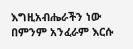እግዚአብሔራችን ነው
በምንም አንፈራም እርሱ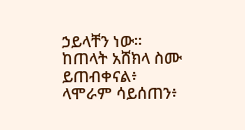ኃይላቸን ነው።
ከጠላት አሸክላ ስሙ ይጠብቀናል፥
ላሞራም ሳይሰጠን፥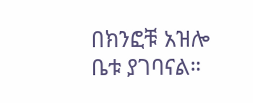በክንፎቹ አዝሎ ቤቱ ያገባናል።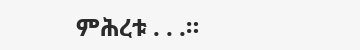ምሕረቱ . . .።